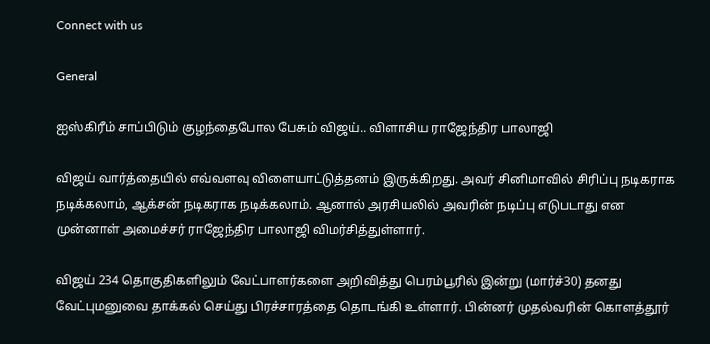Connect with us

General

ஐஸ்கிரீம் சாப்பிடும் குழந்தைபோல பேசும் விஜய்.. விளாசிய ராஜேந்திர பாலாஜி

விஜய் வார்த்தையில் எவ்வளவு விளையாட்டுத்தனம் இருக்கிறது. அவர் சினிமாவில் சிரிப்பு நடிகராக நடிக்கலாம், ஆக்சன் நடிகராக நடிக்கலாம். ஆனால் அரசியலில் அவரின் நடிப்பு எடுபடாது என முன்னாள் அமைச்சர் ராஜேந்திர பாலாஜி விமர்சித்துள்ளார்.

விஜய் 234 தொகுதிகளிலும் வேட்பாளர்களை அறிவித்து பெரம்பூரில் இன்று (மார்ச்30) தனது வேட்புமனுவை தாக்கல் செய்து பிரச்சாரத்தை தொடங்கி உள்ளார். பின்னர் முதல்வரின் கொளத்தூர்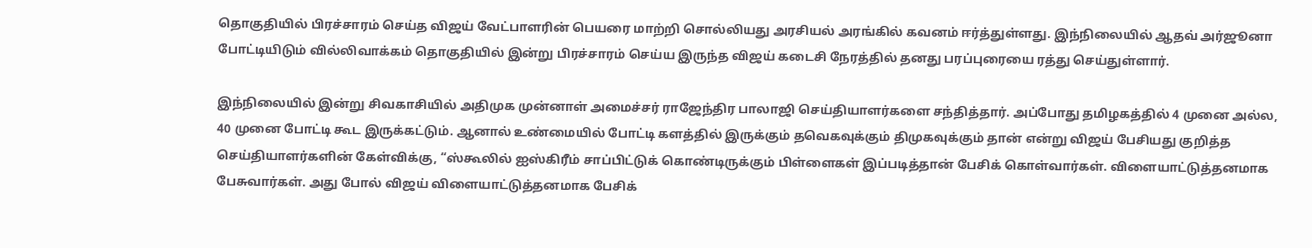தொகுதியில் பிரச்சாரம் செய்த விஜய் வேட்பாளரின் பெயரை மாற்றி சொல்லியது அரசியல் அரங்கில் கவனம் ஈர்த்துள்ளது. இந்நிலையில் ஆதவ் அர்ஜூனா போட்டியிடும் வில்லிவாக்கம் தொகுதியில் இன்று பிரச்சாரம் செய்ய இருந்த விஜய் கடைசி நேரத்தில் தனது பரப்புரையை ரத்து செய்துள்ளார்.

இந்நிலையில் இன்று சிவகாசியில் அதிமுக முன்னாள் அமைச்சர் ராஜேந்திர பாலாஜி செய்தியாளர்களை சந்தித்தார். அப்போது தமிழகத்தில் 4 முனை அல்ல, 40 முனை போட்டி கூட இருக்கட்டும். ஆனால் உண்மையில் போட்டி களத்தில் இருக்கும் தவெகவுக்கும் திமுகவுக்கும் தான் என்று விஜய் பேசியது குறித்த செய்தியாளர்களின் கேள்விக்கு, “ஸ்கூலில் ஐஸ்கிரீம் சாப்பிட்டுக் கொண்டிருக்கும் பிள்ளைகள் இப்படித்தான் பேசிக் கொள்வார்கள். விளையாட்டுத்தனமாக பேசுவார்கள். அது போல் விஜய் விளையாட்டுத்தனமாக பேசிக்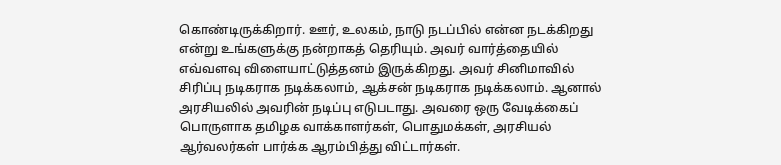கொண்டிருக்கிறார். ஊர், உலகம், நாடு நடப்பில் என்ன நடக்கிறது என்று உங்களுக்கு நன்றாகத் தெரியும். அவர் வார்த்தையில் எவ்வளவு விளையாட்டுத்தனம் இருக்கிறது. அவர் சினிமாவில் சிரிப்பு நடிகராக நடிக்கலாம், ஆக்சன் நடிகராக நடிக்கலாம். ஆனால் அரசியலில் அவரின் நடிப்பு எடுபடாது. அவரை ஒரு வேடிக்கைப் பொருளாக தமிழக வாக்காளர்கள், பொதுமக்கள், அரசியல் ஆர்வலர்கள் பார்க்க ஆரம்பித்து விட்டார்கள்.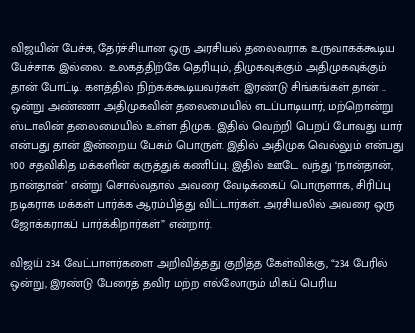விஜயின் பேச்சு, தேர்ச்சியான ஒரு அரசியல் தலைவராக உருவாகக்கூடிய பேச்சாக இல்லை. உலகத்திற்கே தெரியும், திமுகவுக்கும் அதிமுகவுக்கும் தான் போட்டி. களத்தில் நிற்கக்கூடியவர்கள். இரண்டு சிங்கங்கள் தான் .. ஒன்று அண்ணா அதிமுகவின் தலைமையில் எடப்பாடியார், மற்றொன்று ஸ்டாலின் தலைமையில் உள்ள திமுக. இதில் வெற்றி பெறப் போவது யார் என்பது தான் இன்றைய பேசும் பொருள். இதில் அதிமுக வெல்லும் என்பது 100 சதவிகித மக்களின் கருத்துக் கணிப்பு. இதில் ஊடே வந்து ‘நான்தான், நான்தான்’ என்று சொல்வதால் அவரை வேடிக்கைப் பொருளாக, சிரிப்பு நடிகராக மக்கள் பார்க்க ஆரம்பித்து விட்டார்கள். அரசியலில் அவரை ஒரு ஜோக்கராகப் பார்க்கிறார்கள்” என்றார்.

விஜய் 234 வேட்பாளர்களை அறிவித்தது குறித்த கேள்விக்கு, “234 பேரில் ஒன்று, இரண்டு பேரைத் தவிர மற்ற எல்லோரும் மிகப் பெரிய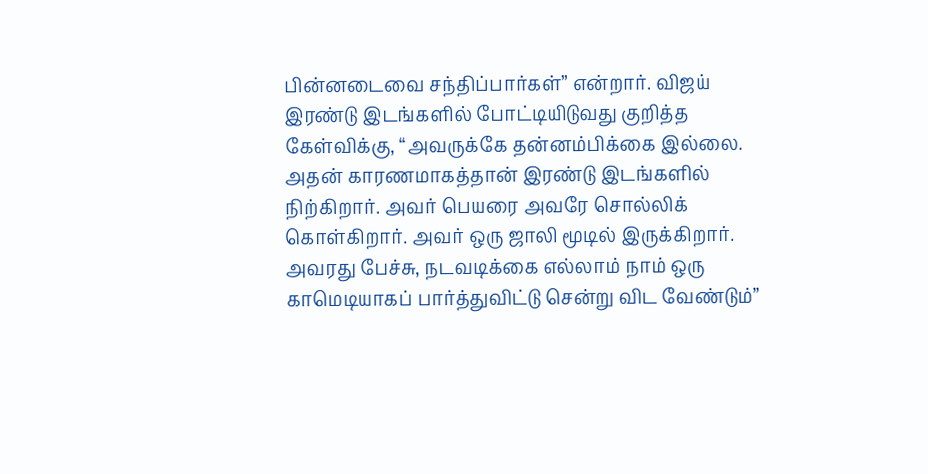பின்னடைவை சந்திப்பார்கள்” என்றார். விஜய் இரண்டு இடங்களில் போட்டியிடுவது குறித்த கேள்விக்கு, “அவருக்கே தன்னம்பிக்கை இல்லை. அதன் காரணமாகத்தான் இரண்டு இடங்களில் நிற்கிறார். அவர் பெயரை அவரே சொல்லிக் கொள்கிறார். அவர் ஒரு ஜாலி மூடில் இருக்கிறார். அவரது பேச்சு, நடவடிக்கை எல்லாம் நாம் ஒரு காமெடியாகப் பார்த்துவிட்டு சென்று விட வேண்டும்”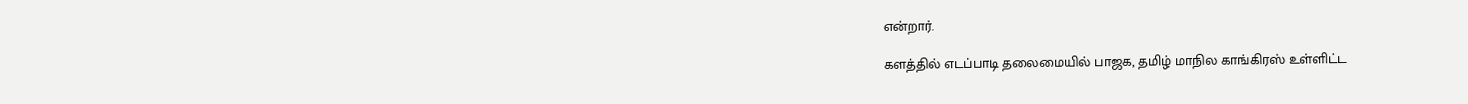என்றார்.

களத்தில் எடப்பாடி தலைமையில் பாஜக, தமிழ் மாநில காங்கிரஸ் உள்ளிட்ட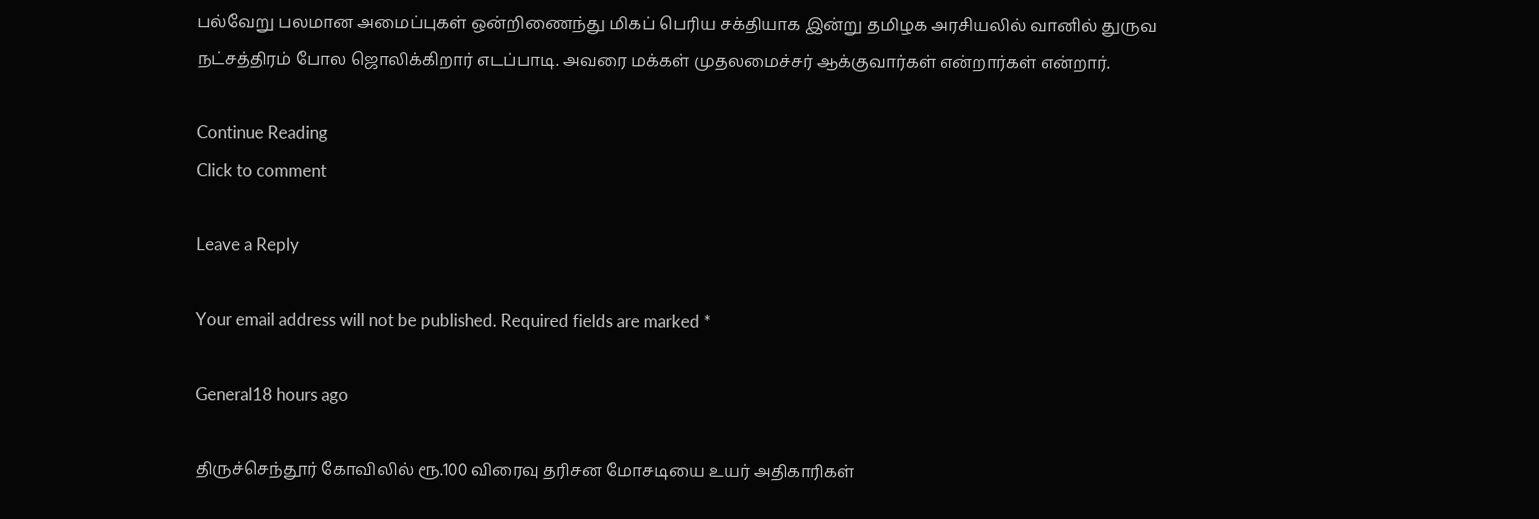பல்வேறு பலமான அமைப்புகள் ஒன்றிணைந்து மிகப் பெரிய சக்தியாக இன்று தமிழக அரசியலில் வானில் துருவ நட்சத்திரம் போல ஜொலிக்கிறார் எடப்பாடி. அவரை மக்கள் முதலமைச்சர் ஆக்குவார்கள் என்றார்கள் என்றார்.

Continue Reading
Click to comment

Leave a Reply

Your email address will not be published. Required fields are marked *

General18 hours ago

திருச்செந்தூர் கோவிலில் ரூ.100 விரைவு தரிசன மோசடியை உயர் அதிகாரிகள்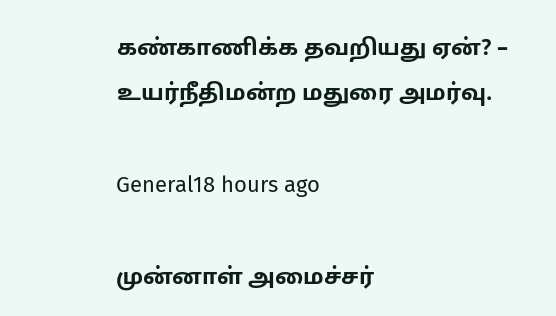கண்காணிக்க தவறியது ஏன்? – உயர்நீதிமன்ற மதுரை அமர்வு.

General18 hours ago

முன்னாள் அமைச்சர்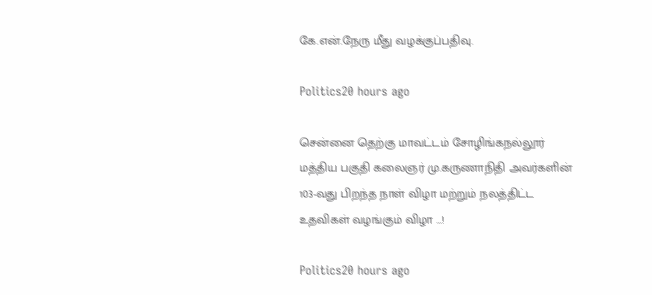கே.என்.நேரு மீது வழக்குப்பதிவு.

Politics20 hours ago

சென்னை தெற்கு மாவட்டம் சோழிங்கநல்லூர் மத்திய பகுதி கலைஞர் மு.கருணாநிதி அவர்களின் 103-வது பிறந்த நாள் விழா மற்றும் நலத்திட்ட உதவிகள் வழங்கும் விழா …!

Politics20 hours ago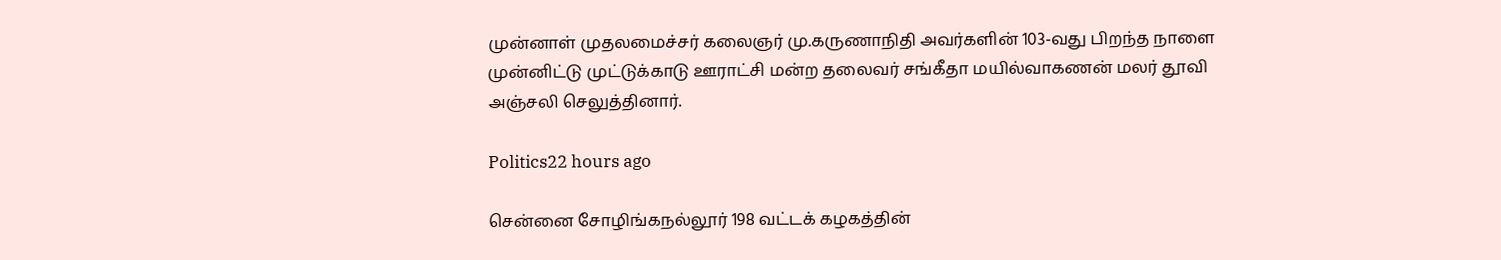முன்னாள் முதலமைச்சர் கலைஞர் மு.கருணாநிதி அவர்களின் 103-வது பிறந்த நாளை முன்னிட்டு முட்டுக்காடு ஊராட்சி மன்ற தலைவர் சங்கீதா மயில்வாகணன் மலர் தூவி அஞ்சலி செலுத்தினார்.

Politics22 hours ago

சென்னை சோழிங்கநல்லூர் 198 வட்டக் கழகத்தின்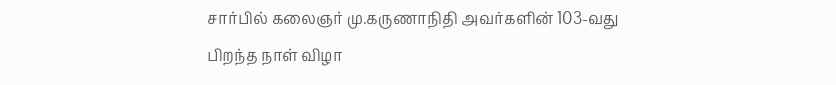சார்பில் கலைஞர் மு.கருணாநிதி அவர்களின் 103-வது பிறந்த நாள் விழா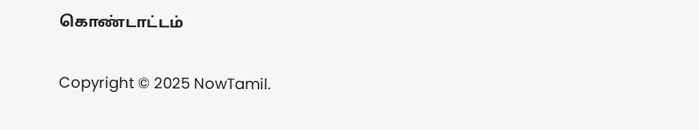கொண்டாட்டம்

Copyright © 2025 NowTamil.